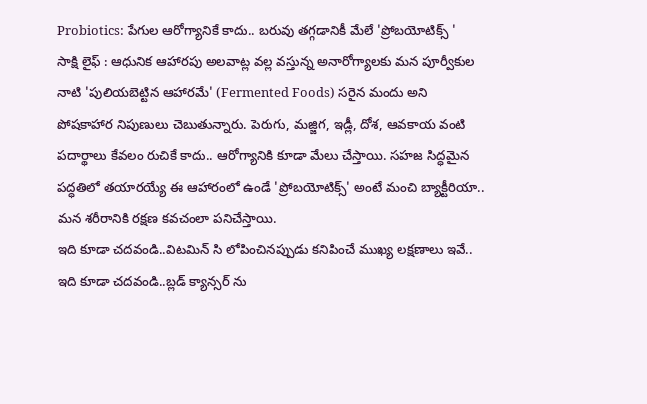Probiotics: పేగుల ఆరోగ్యానికే కాదు.. బరువు తగ్గడానికీ మేలే 'ప్రోబయోటిక్స్ '
సాక్షి లైఫ్ : ఆధునిక ఆహారపు అలవాట్ల వల్ల వస్తున్న అనారోగ్యాలకు మన పూర్వీకుల నాటి 'పులియబెట్టిన ఆహారమే' (Fermented Foods) సరైన మందు అని పోషకాహార నిపుణులు చెబుతున్నారు. పెరుగు, మజ్జిగ, ఇడ్లీ, దోశ, ఆవకాయ వంటి పదార్థాలు కేవలం రుచికే కాదు.. ఆరోగ్యానికి కూడా మేలు చేస్తాయి. సహజ సిద్ధమైన పద్ధతిలో తయారయ్యే ఈ ఆహారంలో ఉండే 'ప్రోబయోటిక్స్' అంటే మంచి బ్యాక్టీరియా.. మన శరీరానికి రక్షణ కవచంలా పనిచేస్తాయి.
ఇది కూడా చదవండి..విటమిన్ సి లోపించినప్పుడు కనిపించే ముఖ్య లక్షణాలు ఇవే..
ఇది కూడా చదవండి..బ్లడ్ క్యాన్సర్ ను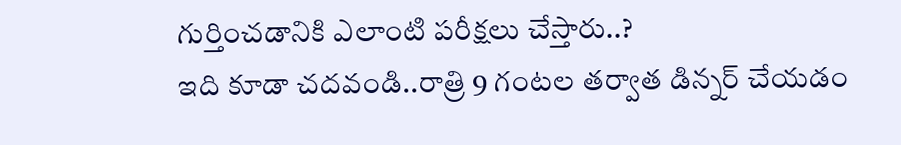గుర్తించడానికి ఎలాంటి పరీక్షలు చేస్తారు..?
ఇది కూడా చదవండి..రాత్రి 9 గంటల తర్వాత డిన్నర్ చేయడం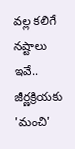వల్ల కలిగే నష్టాలు ఇవే..
జీర్ణక్రియకు 'మంచి'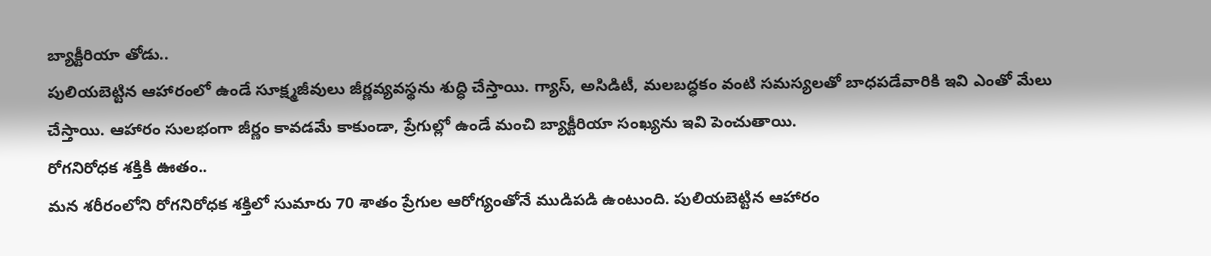బ్యాక్టీరియా తోడు..
పులియబెట్టిన ఆహారంలో ఉండే సూక్ష్మజీవులు జీర్ణవ్యవస్థను శుద్ధి చేస్తాయి. గ్యాస్, అసిడిటీ, మలబద్ధకం వంటి సమస్యలతో బాధపడేవారికి ఇవి ఎంతో మేలు చేస్తాయి. ఆహారం సులభంగా జీర్ణం కావడమే కాకుండా, ప్రేగుల్లో ఉండే మంచి బ్యాక్టీరియా సంఖ్యను ఇవి పెంచుతాయి.
రోగనిరోధక శక్తికి ఊతం..
మన శరీరంలోని రోగనిరోధక శక్తిలో సుమారు 70 శాతం ప్రేగుల ఆరోగ్యంతోనే ముడిపడి ఉంటుంది. పులియబెట్టిన ఆహారం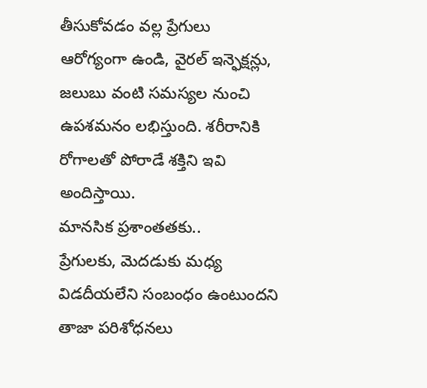తీసుకోవడం వల్ల ప్రేగులు ఆరోగ్యంగా ఉండి, వైరల్ ఇన్ఫెక్షన్లు, జలుబు వంటి సమస్యల నుంచి ఉపశమనం లభిస్తుంది. శరీరానికి రోగాలతో పోరాడే శక్తిని ఇవి అందిస్తాయి.
మానసిక ప్రశాంతతకు..
ప్రేగులకు, మెదడుకు మధ్య విడదీయలేని సంబంధం ఉంటుందని తాజా పరిశోధనలు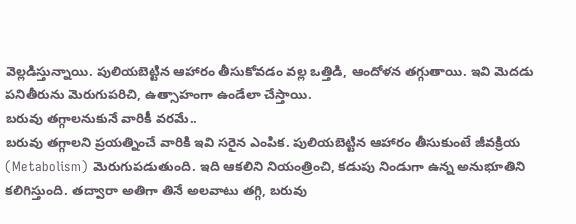వెల్లడిస్తున్నాయి. పులియబెట్టిన ఆహారం తీసుకోవడం వల్ల ఒత్తిడి, ఆందోళన తగ్గుతాయి. ఇవి మెదడు పనితీరును మెరుగుపరిచి, ఉత్సాహంగా ఉండేలా చేస్తాయి.
బరువు తగ్గాలనుకునే వారికీ వరమే..
బరువు తగ్గాలని ప్రయత్నించే వారికి ఇవి సరైన ఎంపిక. పులియబెట్టిన ఆహారం తీసుకుంటే జీవక్రియ (Metabolism) మెరుగుపడుతుంది. ఇది ఆకలిని నియంత్రించి, కడుపు నిండుగా ఉన్న అనుభూతిని కలిగిస్తుంది. తద్వారా అతిగా తినే అలవాటు తగ్గి, బరువు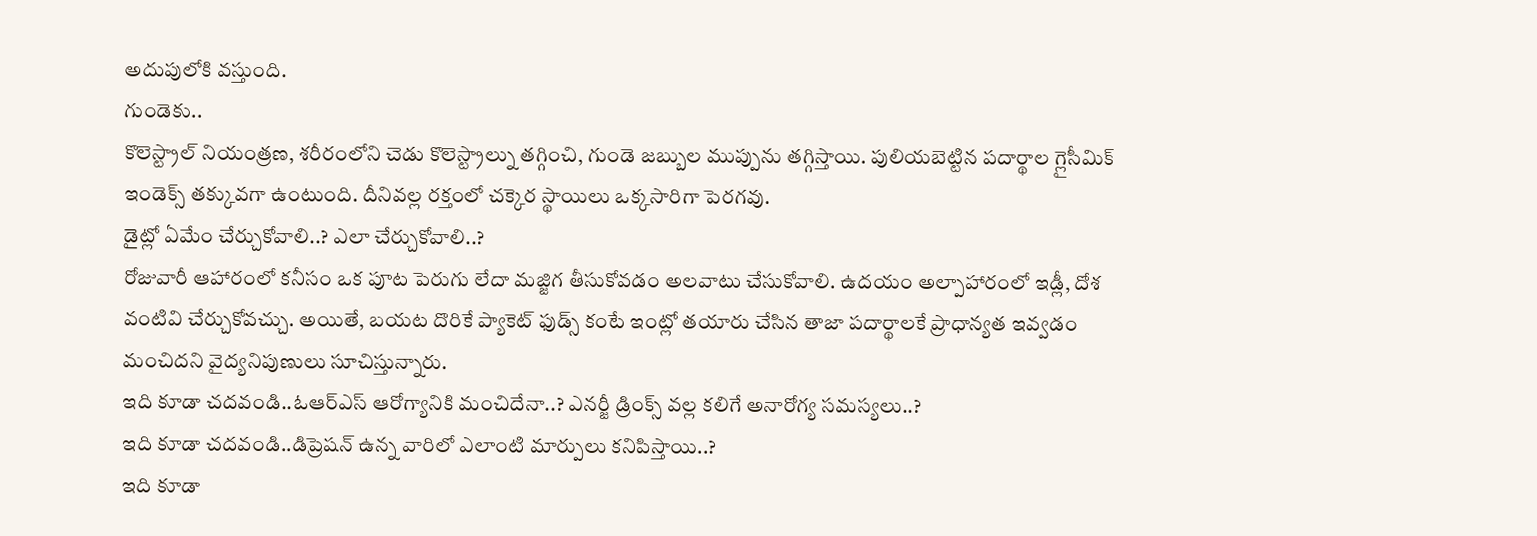అదుపులోకి వస్తుంది.
గుండెకు..
కొలెస్ట్రాల్ నియంత్రణ, శరీరంలోని చెడు కొలెస్ట్రాల్ను తగ్గించి, గుండె జబ్బుల ముప్పును తగ్గిస్తాయి. పులియబెట్టిన పదార్థాల గ్లైసీమిక్ ఇండెక్స్ తక్కువగా ఉంటుంది. దీనివల్ల రక్తంలో చక్కెర స్థాయిలు ఒక్కసారిగా పెరగవు.
డైట్లో ఏమేం చేర్చుకోవాలి..? ఎలా చేర్చుకోవాలి..?
రోజువారీ ఆహారంలో కనీసం ఒక పూట పెరుగు లేదా మజ్జిగ తీసుకోవడం అలవాటు చేసుకోవాలి. ఉదయం అల్పాహారంలో ఇడ్లీ, దోశ వంటివి చేర్చుకోవచ్చు. అయితే, బయట దొరికే ప్యాకెట్ ఫుడ్స్ కంటే ఇంట్లో తయారు చేసిన తాజా పదార్థాలకే ప్రాధాన్యత ఇవ్వడం మంచిదని వైద్యనిపుణులు సూచిస్తున్నారు.
ఇది కూడా చదవండి..ఓఆర్ఎస్ ఆరోగ్యానికి మంచిదేనా..? ఎనర్జీ డ్రింక్స్ వల్ల కలిగే అనారోగ్య సమస్యలు..?
ఇది కూడా చదవండి..డిప్రెషన్ ఉన్న వారిలో ఎలాంటి మార్పులు కనిపిస్తాయి..?
ఇది కూడా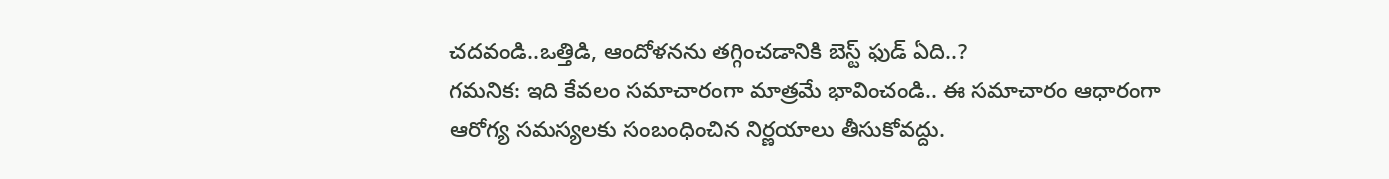చదవండి..ఒత్తిడి, ఆందోళనను తగ్గించడానికి బెస్ట్ ఫుడ్ ఏది..?
గమనిక: ఇది కేవలం సమాచారంగా మాత్రమే భావించండి.. ఈ సమాచారం ఆధారంగా ఆరోగ్య సమస్యలకు సంబంధించిన నిర్ణయాలు తీసుకోవద్దు.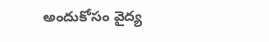అందుకోసం వైద్య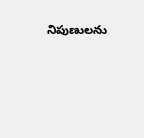నిపుణులను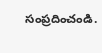సంప్రదించండి.